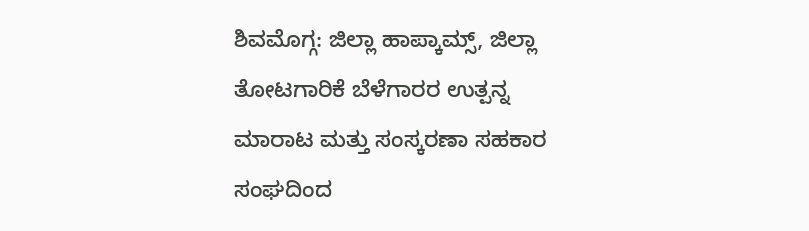ಶಿವಮೊಗ್ಗ: ಜಿಲ್ಲಾ ಹಾಪ್ಕಾಮ್ಸ್, ಜಿಲ್ಲಾ ತೋಟಗಾರಿಕೆ ಬೆಳೆಗಾರರ ಉತ್ಪನ್ನ ಮಾರಾಟ ಮತ್ತು ಸಂಸ್ಕರಣಾ ಸಹಕಾರ ಸಂಘದಿಂದ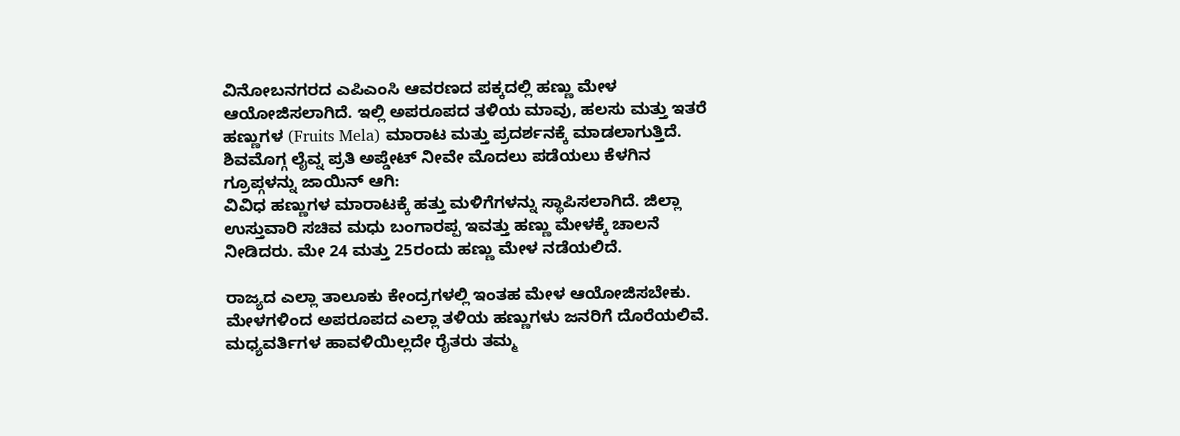ವಿನೋಬನಗರದ ಎಪಿಎಂಸಿ ಆವರಣದ ಪಕ್ಕದಲ್ಲಿ ಹಣ್ಣು ಮೇಳ ಆಯೋಜಿಸಲಾಗಿದೆ. ಇಲ್ಲಿ ಅಪರೂಪದ ತಳಿಯ ಮಾವು, ಹಲಸು ಮತ್ತು ಇತರೆ ಹಣ್ಣುಗಳ (Fruits Mela) ಮಾರಾಟ ಮತ್ತು ಪ್ರದರ್ಶನಕ್ಕೆ ಮಾಡಲಾಗುತ್ತಿದೆ.
ಶಿವಮೊಗ್ಗ ಲೈವ್ನ ಪ್ರತಿ ಅಪ್ಡೇಟ್ ನೀವೇ ಮೊದಲು ಪಡೆಯಲು ಕೆಳಗಿನ ಗ್ರೂಪ್ಗಳನ್ನು ಜಾಯಿನ್ ಆಗಿ:
ವಿವಿಧ ಹಣ್ಣುಗಳ ಮಾರಾಟಕ್ಕೆ ಹತ್ತು ಮಳಿಗೆಗಳನ್ನು ಸ್ಥಾಪಿಸಲಾಗಿದೆ. ಜಿಲ್ಲಾ ಉಸ್ತುವಾರಿ ಸಚಿವ ಮಧು ಬಂಗಾರಪ್ಪ ಇವತ್ತು ಹಣ್ಣು ಮೇಳಕ್ಕೆ ಚಾಲನೆ ನೀಡಿದರು. ಮೇ 24 ಮತ್ತು 25ರಂದು ಹಣ್ಣು ಮೇಳ ನಡೆಯಲಿದೆ.

ರಾಜ್ಯದ ಎಲ್ಲಾ ತಾಲೂಕು ಕೇಂದ್ರಗಳಲ್ಲಿ ಇಂತಹ ಮೇಳ ಆಯೋಜಿಸಬೇಕು. ಮೇಳಗಳಿಂದ ಅಪರೂಪದ ಎಲ್ಲಾ ತಳಿಯ ಹಣ್ಣುಗಳು ಜನರಿಗೆ ದೊರೆಯಲಿವೆ. ಮಧ್ಯವರ್ತಿಗಳ ಹಾವಳಿಯಿಲ್ಲದೇ ರೈತರು ತಮ್ಮ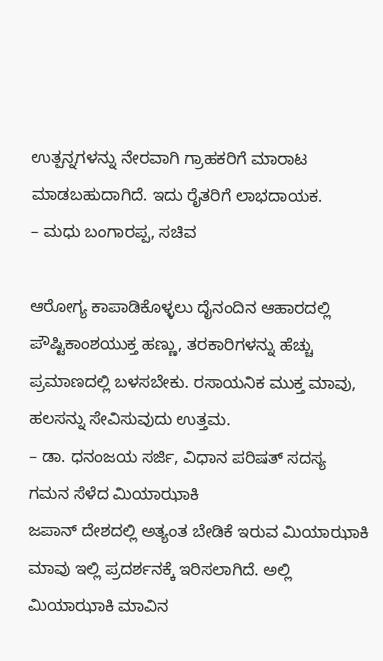ಉತ್ಪನ್ನಗಳನ್ನು ನೇರವಾಗಿ ಗ್ರಾಹಕರಿಗೆ ಮಾರಾಟ ಮಾಡಬಹುದಾಗಿದೆ. ಇದು ರೈತರಿಗೆ ಲಾಭದಾಯಕ.
– ಮಧು ಬಂಗಾರಪ್ಪ, ಸಚಿವ

ಆರೋಗ್ಯ ಕಾಪಾಡಿಕೊಳ್ಳಲು ದೈನಂದಿನ ಆಹಾರದಲ್ಲಿ ಪೌಷ್ಟಿಕಾಂಶಯುಕ್ತ ಹಣ್ಣು, ತರಕಾರಿಗಳನ್ನು ಹೆಚ್ಚು ಪ್ರಮಾಣದಲ್ಲಿ ಬಳಸಬೇಕು. ರಸಾಯನಿಕ ಮುಕ್ತ ಮಾವು, ಹಲಸನ್ನು ಸೇವಿಸುವುದು ಉತ್ತಮ.
– ಡಾ. ಧನಂಜಯ ಸರ್ಜಿ, ವಿಧಾನ ಪರಿಷತ್ ಸದಸ್ಯ
ಗಮನ ಸೆಳೆದ ಮಿಯಾಝಾಕಿ
ಜಪಾನ್ ದೇಶದಲ್ಲಿ ಅತ್ಯಂತ ಬೇಡಿಕೆ ಇರುವ ಮಿಯಾಝಾಕಿ ಮಾವು ಇಲ್ಲಿ ಪ್ರದರ್ಶನಕ್ಕೆ ಇರಿಸಲಾಗಿದೆ. ಅಲ್ಲಿ ಮಿಯಾಝಾಕಿ ಮಾವಿನ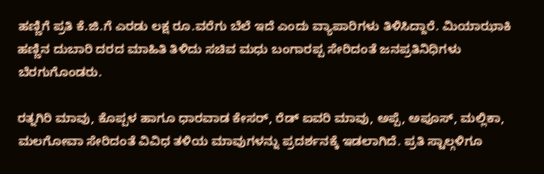ಹಣ್ಣಿಗೆ ಪ್ರತಿ ಕೆ.ಜಿ.ಗೆ ಎರಡು ಲಕ್ಷ ರೂ.ವರೆಗು ಬೆಲೆ ಇದೆ ಎಂದು ವ್ಯಾಪಾರಿಗಳು ತಿಳಿಸಿದ್ದಾರೆ. ಮಿಯಾಝಾಕಿ ಹಣ್ಣಿನ ದುಬಾರಿ ದರದ ಮಾಹಿತಿ ತಿಳಿದು ಸಚಿವ ಮಧು ಬಂಗಾರಪ್ಪ ಸೇರಿದಂತೆ ಜನಪ್ರತಿನಿಧಿಗಳು ಬೆರಗುಗೊಂಡರು.

ರತ್ನಗಿರಿ ಮಾವು, ಕೊಪ್ಪಳ ಹಾಗೂ ಧಾರವಾಡ ಕೇಸರ್, ರೆಡ್ ಐವರಿ ಮಾವು, ಅಪ್ಪೆ, ಅಪೂಸ್, ಮಲ್ಲಿಕಾ, ಮಲಗೋವಾ ಸೇರಿದಂತೆ ವಿವಿಧ ತಳಿಯ ಮಾವುಗಳನ್ನು ಪ್ರದರ್ಶನಕ್ಕೆ ಇಡಲಾಗಿದೆ. ಪ್ರತಿ ಸ್ಟಾಲ್ಗಳಿಗೂ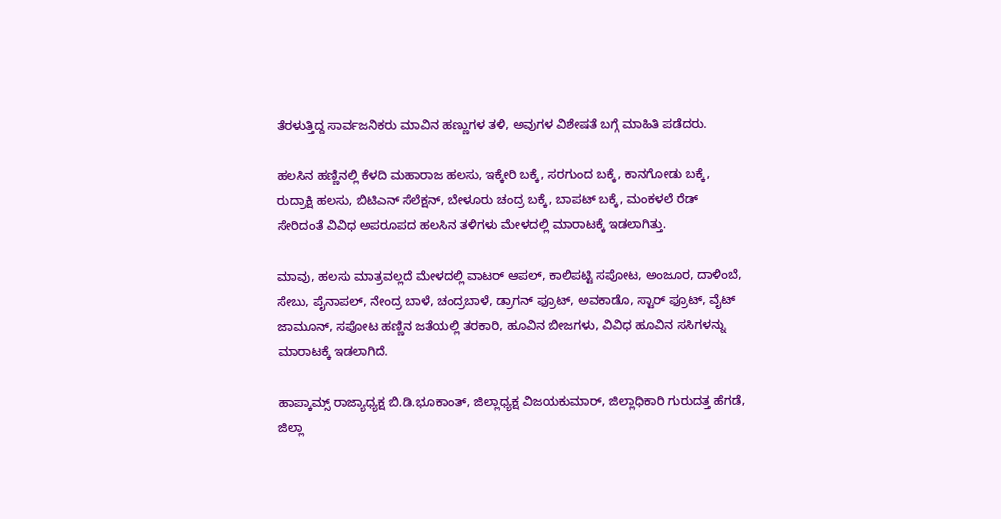ತೆರಳುತ್ತಿದ್ದ ಸಾರ್ವಜನಿಕರು ಮಾವಿನ ಹಣ್ಣುಗಳ ತಳಿ, ಅವುಗಳ ವಿಶೇಷತೆ ಬಗ್ಗೆ ಮಾಹಿತಿ ಪಡೆದರು.

ಹಲಸಿನ ಹಣ್ಣಿನಲ್ಲಿ ಕೆಳದಿ ಮಹಾರಾಜ ಹಲಸು, ಇಕ್ಕೇರಿ ಬಕ್ಕೆ, ಸರಗುಂದ ಬಕ್ಕೆ, ಕಾನಗೋಡು ಬಕ್ಕೆ, ರುದ್ರಾಕ್ಷಿ ಹಲಸು, ಬಿಟಿಎನ್ ಸೆಲೆಕ್ಷನ್, ಬೇಳೂರು ಚಂದ್ರ ಬಕ್ಕೆ, ಬಾಪಟ್ ಬಕ್ಕೆ, ಮಂಕಳಲೆ ರೆಡ್ ಸೇರಿದಂತೆ ವಿವಿಧ ಅಪರೂಪದ ಹಲಸಿನ ತಳಿಗಳು ಮೇಳದಲ್ಲಿ ಮಾರಾಟಕ್ಕೆ ಇಡಲಾಗಿತ್ತು.

ಮಾವು, ಹಲಸು ಮಾತ್ರವಲ್ಲದೆ ಮೇಳದಲ್ಲಿ ವಾಟರ್ ಆಪಲ್, ಕಾಲಿಪಟ್ಟಿ ಸಪೋಟ, ಅಂಜೂರ, ದಾಳಿಂಬೆ, ಸೇಬು, ಪೈನಾಪಲ್, ನೇಂದ್ರ ಬಾಳೆ, ಚಂದ್ರಬಾಳೆ, ಡ್ರಾಗನ್ ಫ್ರೂಟ್, ಅವಕಾಡೊ, ಸ್ಟಾರ್ ಫ್ರೂಟ್, ವೈಟ್ ಜಾಮೂನ್, ಸಪೋಟ ಹಣ್ಣಿನ ಜತೆಯಲ್ಲಿ ತರಕಾರಿ, ಹೂವಿನ ಬೀಜಗಳು, ವಿವಿಧ ಹೂವಿನ ಸಸಿಗಳನ್ನು ಮಾರಾಟಕ್ಕೆ ಇಡಲಾಗಿದೆ.

ಹಾಪ್ಕಾಮ್ಸ್ ರಾಜ್ಯಾಧ್ಯಕ್ಷ ಬಿ.ಡಿ.ಭೂಕಾಂತ್, ಜಿಲ್ಲಾಧ್ಯಕ್ಷ ವಿಜಯಕುಮಾರ್, ಜಿಲ್ಲಾಧಿಕಾರಿ ಗುರುದತ್ತ ಹೆಗಡೆ, ಜಿಲ್ಲಾ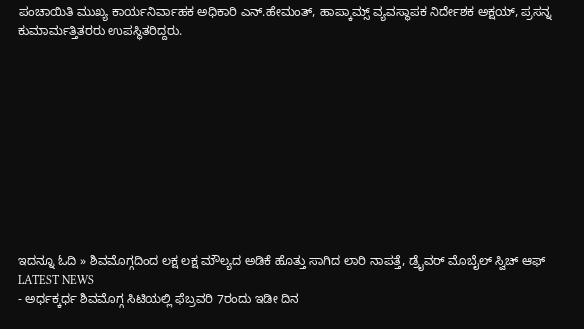ಪಂಚಾಯಿತಿ ಮುಖ್ಯ ಕಾರ್ಯನಿರ್ವಾಹಕ ಅಧಿಕಾರಿ ಎನ್.ಹೇಮಂತ್, ಹಾಪ್ಕಾಮ್ಸ್ ವ್ಯವಸ್ಥಾಪಕ ನಿರ್ದೇಶಕ ಅಕ್ಷಯ್, ಪ್ರಸನ್ನ ಕುಮಾರ್ಮತ್ತಿತರರು ಉಪಸ್ಥಿತರಿದ್ದರು.











ಇದನ್ನೂ ಓದಿ » ಶಿವಮೊಗ್ಗದಿಂದ ಲಕ್ಷ ಲಕ್ಷ ಮೌಲ್ಯದ ಅಡಿಕೆ ಹೊತ್ತು ಸಾಗಿದ ಲಾರಿ ನಾಪತ್ತೆ, ಡ್ರೈವರ್ ಮೊಬೈಲ್ ಸ್ವಿಚ್ ಆಫ್
LATEST NEWS
- ಅರ್ಧಕ್ಕರ್ಧ ಶಿವಮೊಗ್ಗ ಸಿಟಿಯಲ್ಲಿ ಫೆಬ್ರವರಿ 7ರಂದು ಇಡೀ ದಿನ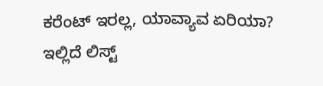ಕರೆಂಟ್ ಇರಲ್ಲ, ಯಾವ್ಯಾವ ಏರಿಯಾ? ಇಲ್ಲಿದೆ ಲಿಸ್ಟ್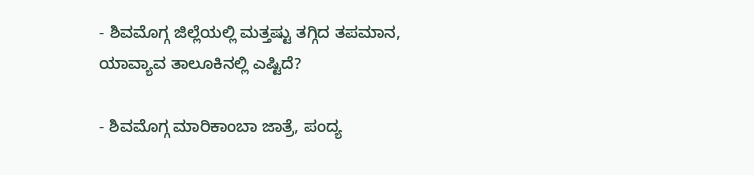- ಶಿವಮೊಗ್ಗ ಜಿಲ್ಲೆಯಲ್ಲಿ ಮತ್ತಷ್ಟು ತಗ್ಗಿದ ತಪಮಾನ, ಯಾವ್ಯಾವ ತಾಲೂಕಿನಲ್ಲಿ ಎಷ್ಟಿದೆ?

- ಶಿವಮೊಗ್ಗ ಮಾರಿಕಾಂಬಾ ಜಾತ್ರೆ, ಪಂದ್ಯ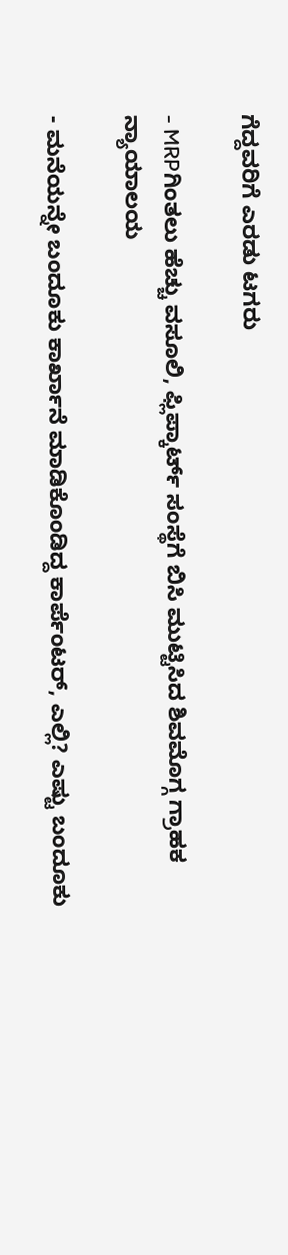ಗೆದ್ದವರಿಗೆ ಎರಡು ಟಗರು

- MRPಗಿಂತಲು ಹೆಚ್ಚು ವಸೂಲಿ, ಫ್ಲಿಪ್ಕಾರ್ಟ್ ಸಂಸ್ಥೆಗೆ ಬಿಸಿ ಮುಟ್ಟಿಸಿದ ಶಿವಮೊಗ್ಗ ಗ್ರಾಹಕ ನ್ಯಾಯಾಲಯ

- ಮನೆಯನ್ನೇ ಬಂದೂಕು ಕಾರ್ಖಾನೆ ಮಾಡಿಕೊಂಡಿದ್ದ ಕಾರ್ಪೆಂಟರ್, ಎಲ್ಲಿ? ಎಷ್ಟು ಬಂದೂಕು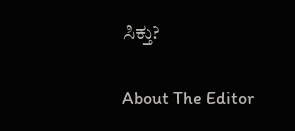ಸಿಕ್ತು?

About The Editor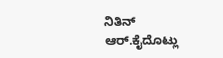ನಿತಿನ್ ಆರ್.ಕೈದೊಟ್ಲು